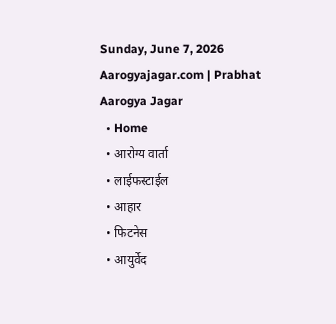Sunday, June 7, 2026
Aarogyajagar.com | Prabhat Aarogya Jagar
  • Home
  • आरोग्य वार्ता
  • लाईफस्टाईल
  • आहार
  • फिटनेस
  • आयुर्वेद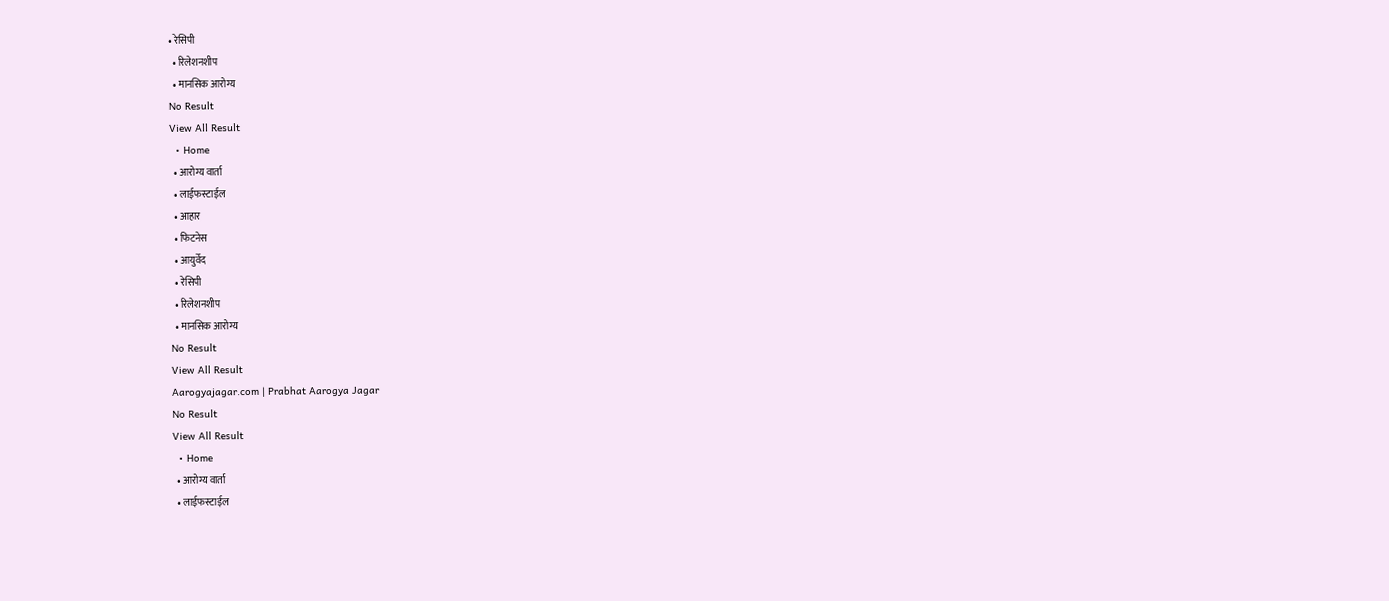• रेसिपी
  • रिलेशनशीप
  • मानसिक आरोग्य
No Result
View All Result
  • Home
  • आरोग्य वार्ता
  • लाईफस्टाईल
  • आहार
  • फिटनेस
  • आयुर्वेद
  • रेसिपी
  • रिलेशनशीप
  • मानसिक आरोग्य
No Result
View All Result
Aarogyajagar.com | Prabhat Aarogya Jagar
No Result
View All Result
  • Home
  • आरोग्य वार्ता
  • लाईफस्टाईल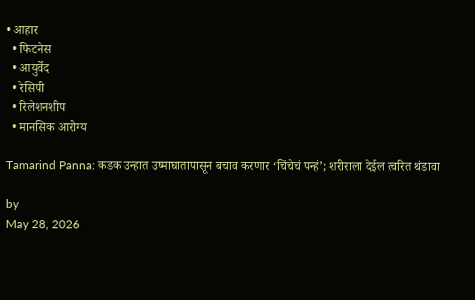• आहार
  • फिटनेस
  • आयुर्वेद
  • रेसिपी
  • रिलेशनशीप
  • मानसिक आरोग्य

Tamarind Panna: कडक उन्हात उष्माघातापासून बचाव करणार ‘चिंचेचं पन्हं’; शरीराला देईल त्वरित थंडावा

by
May 28, 2026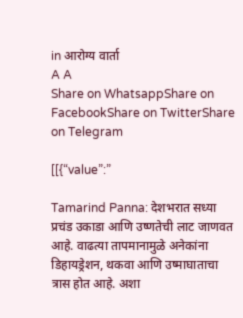in आरोग्य वार्ता
A A
Share on WhatsappShare on FacebookShare on TwitterShare on Telegram

[[{“value”:”

Tamarind Panna: देशभरात सध्या प्रचंड उकाडा आणि उष्णतेची लाट जाणवत आहे. वाढत्या तापमानामुळे अनेकांना डिहायड्रेशन, थकवा आणि उष्माघाताचा त्रास होत आहे. अशा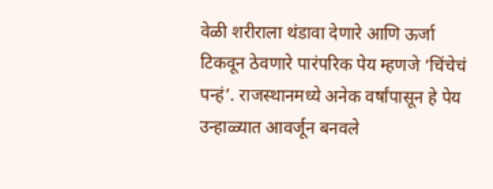वेळी शरीराला थंडावा देणारे आणि ऊर्जा टिकवून ठेवणारे पारंपरिक पेय म्हणजे ‘चिंचेचं पन्हं’. राजस्थानमध्ये अनेक वर्षांपासून हे पेय उन्हाळ्यात आवर्जून बनवले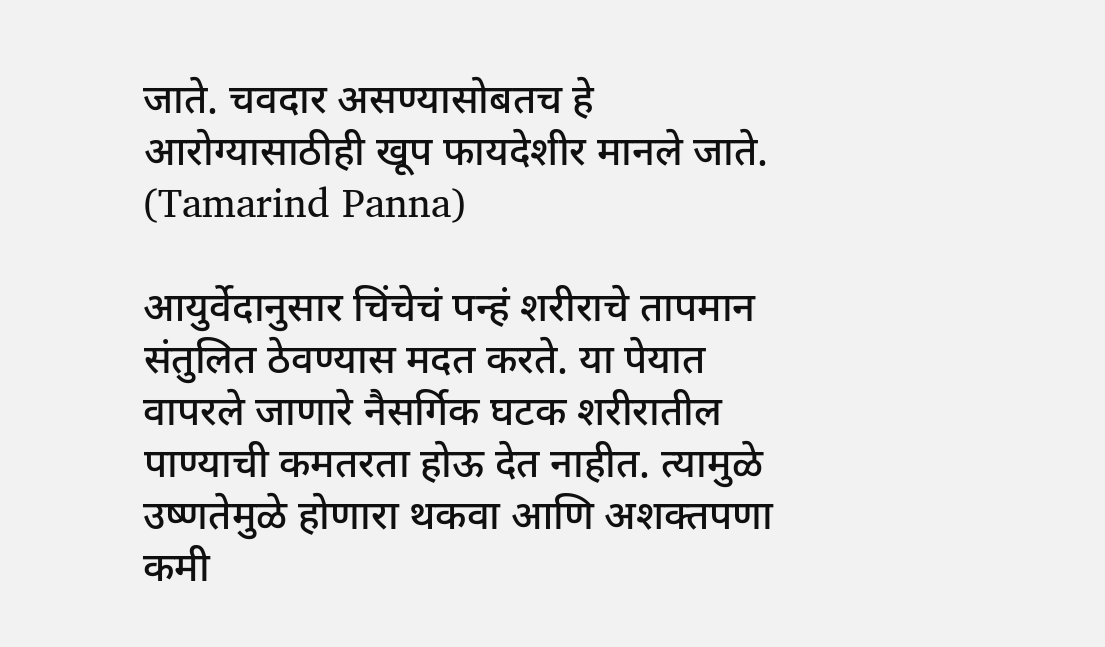जाते. चवदार असण्यासोबतच हे आरोग्यासाठीही खूप फायदेशीर मानले जाते.  (Tamarind Panna)

आयुर्वेदानुसार चिंचेचं पन्हं शरीराचे तापमान संतुलित ठेवण्यास मदत करते. या पेयात वापरले जाणारे नैसर्गिक घटक शरीरातील पाण्याची कमतरता होऊ देत नाहीत. त्यामुळे उष्णतेमुळे होणारा थकवा आणि अशक्तपणा कमी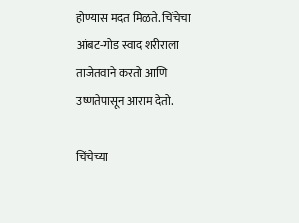होण्यास मदत मिळते. चिंचेचा आंबट-गोड स्वाद शरीराला ताजेतवाने करतो आणि उष्णतेपासून आराम देतो.

चिंचेच्या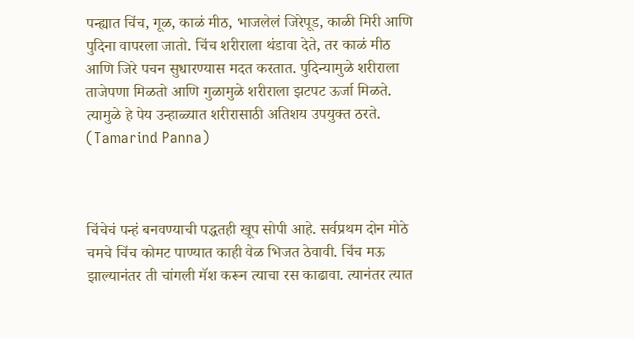पन्ह्यात चिंच, गूळ, काळं मीठ, भाजलेलं जिरेपूड, काळी मिरी आणि पुदिना वापरला जातो. चिंच शरीराला थंडावा देते, तर काळं मीठ आणि जिरे पचन सुधारण्यास मदत करतात. पुदिन्यामुळे शरीराला ताजेपणा मिळतो आणि गुळामुळे शरीराला झटपट ऊर्जा मिळते. त्यामुळे हे पेय उन्हाळ्यात शरीरासाठी अतिशय उपयुक्त ठरते.  (Tamarind Panna)



चिंचेचं पन्हं बनवण्याची पद्धतही खूप सोपी आहे. सर्वप्रथम दोन मोठे चमचे चिंच कोमट पाण्यात काही वेळ भिजत ठेवावी. चिंच मऊ झाल्यानंतर ती चांगली मॅश करून त्याचा रस काढावा. त्यानंतर त्यात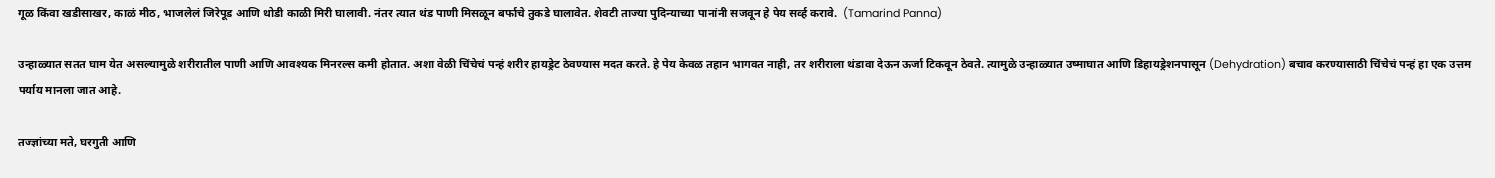गूळ किंवा खडीसाखर, काळं मीठ, भाजलेलं जिरेपूड आणि थोडी काळी मिरी घालावी. नंतर त्यात थंड पाणी मिसळून बर्फाचे तुकडे घालावेत. शेवटी ताज्या पुदिन्याच्या पानांनी सजवून हे पेय सर्व्ह करावे.  (Tamarind Panna)

उन्हाळ्यात सतत घाम येत असल्यामुळे शरीरातील पाणी आणि आवश्यक मिनरल्स कमी होतात. अशा वेळी चिंचेचं पन्हं शरीर हायड्रेट ठेवण्यास मदत करते. हे पेय केवळ तहान भागवत नाही, तर शरीराला थंडावा देऊन ऊर्जा टिकवून ठेवते. त्यामुळे उन्हाळ्यात उष्माघात आणि डिहायड्रेशनपासून (Dehydration) बचाव करण्यासाठी चिंचेचं पन्हं हा एक उत्तम पर्याय मानला जात आहे.

तज्ज्ञांच्या मते, घरगुती आणि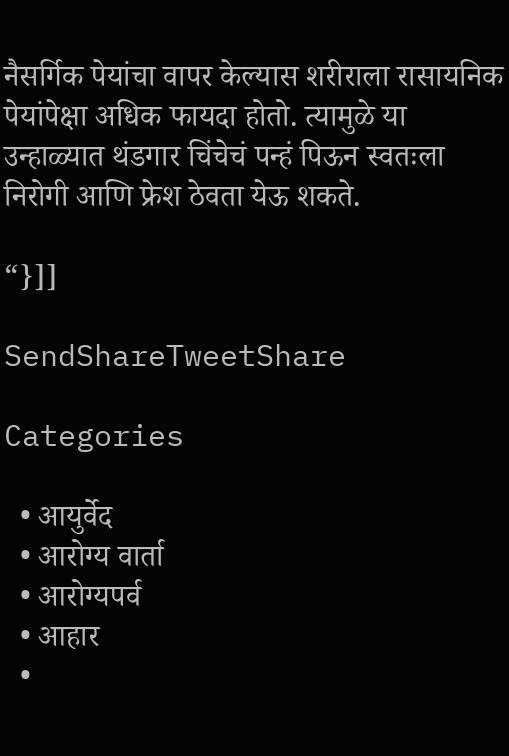नैसर्गिक पेयांचा वापर केल्यास शरीराला रासायनिक पेयांपेक्षा अधिक फायदा होतो. त्यामुळे या उन्हाळ्यात थंडगार चिंचेचं पन्हं पिऊन स्वतःला निरोगी आणि फ्रेश ठेवता येऊ शकते.

“}]]

SendShareTweetShare

Categories

  • आयुर्वेद
  • आरोग्य वार्ता
  • आरोग्यपर्व
  • आहार
  •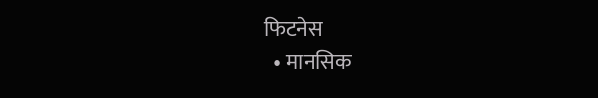फिटनेस
  • मानसिक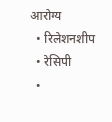आरोग्य
  • रिलेशनशीप
  • रेसिपी
  •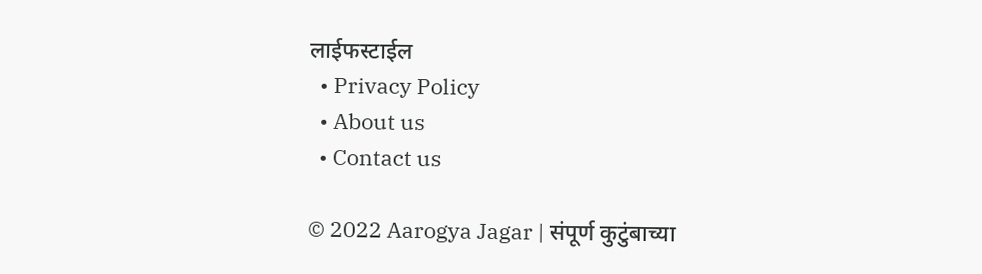लाईफस्टाईल
  • Privacy Policy
  • About us
  • Contact us

© 2022 Aarogya Jagar | संपूर्ण कुटुंबाच्या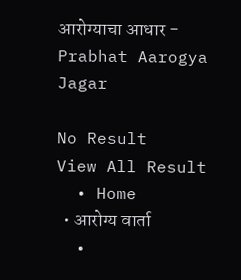आरोग्याचा आधार - Prabhat Aarogya Jagar

No Result
View All Result
  • Home
  • आरोग्य वार्ता
  •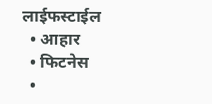लाईफस्टाईल
  • आहार
  • फिटनेस
  •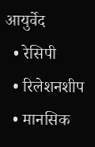आयुर्वेद
  • रेसिपी
  • रिलेशनशीप
  • मानसिक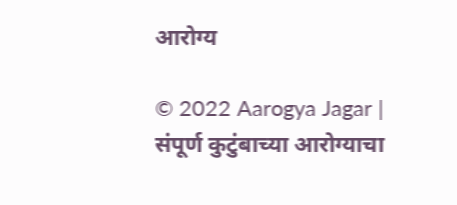आरोग्य

© 2022 Aarogya Jagar | संपूर्ण कुटुंबाच्या आरोग्याचा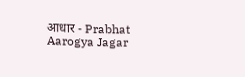आधार - Prabhat Aarogya Jagar